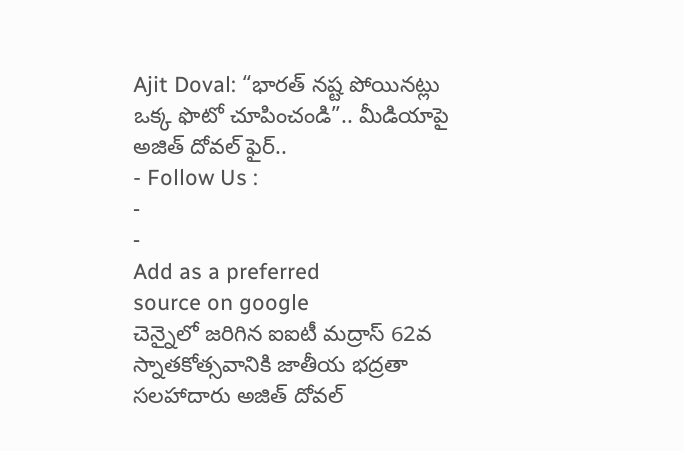Ajit Doval: “భారత్ నష్ట పోయినట్లు ఒక్క ఫొటో చూపించండి”.. మీడియాపై అజిత్ దోవల్ ఫైర్..
- Follow Us :
-
-
Add as a preferred
source on google
చెన్నైలో జరిగిన ఐఐటీ మద్రాస్ 62వ స్నాతకోత్సవానికి జాతీయ భద్రతా సలహాదారు అజిత్ దోవల్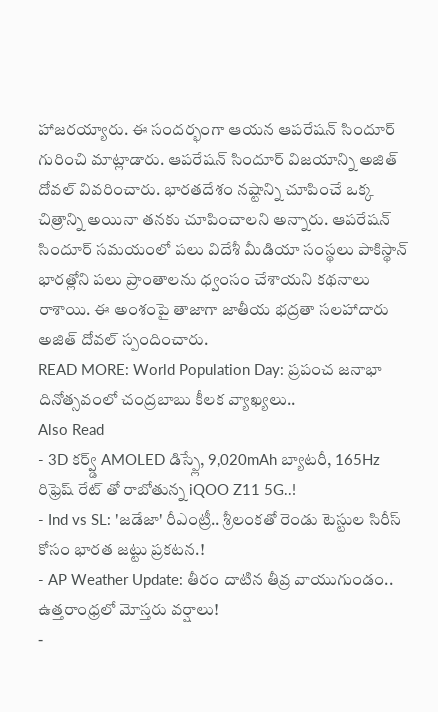హాజరయ్యారు. ఈ సందర్భంగా ఆయన ఆపరేషన్ సిందూర్ గురించి మాట్లాడారు. ఆపరేషన్ సిందూర్ విజయాన్ని అజిత్ దోవల్ వివరించారు. భారతదేశం నష్టాన్ని చూపించే ఒక్క చిత్రాన్ని అయినా తనకు చూపించాలని అన్నారు. ఆపరేషన్ సిందూర్ సమయంలో పలు విదేశీ మీడియా సంస్థలు పాకిస్థాన్ భారత్లోని పలు ప్రాంతాలను ధ్వంసం చేశాయని కథనాలు రాశాయి. ఈ అంశంపై తాజాగా జాతీయ భద్రతా సలహాదారు అజిత్ దోవల్ స్పందించారు.
READ MORE: World Population Day: ప్రపంచ జనాభా దినోత్సవంలో చంద్రబాబు కీలక వ్యాఖ్యలు..
Also Read
- 3D కర్వ్డ్ AMOLED డిస్ప్లే, 9,020mAh బ్యాటరీ, 165Hz రిఫ్రెష్ రేట్ తో రాబోతున్న iQOO Z11 5G..!
- Ind vs SL: 'జడేజా' రీఎంట్రీ.. శ్రీలంకతో రెండు టెస్టుల సిరీస్ కోసం భారత జట్టు ప్రకటన.!
- AP Weather Update: తీరం దాటిన తీవ్ర వాయుగుండం.. ఉత్తరాంధ్రలో మోస్తరు వర్షాలు!
-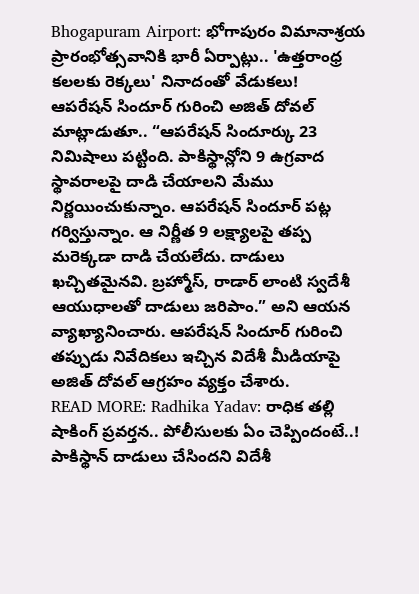Bhogapuram Airport: భోగాపురం విమానాశ్రయ ప్రారంభోత్సవానికి భారీ ఏర్పాట్లు.. 'ఉత్తరాంధ్ర కలలకు రెక్కలు' నినాదంతో వేడుకలు!
ఆపరేషన్ సిందూర్ గురించి అజిత్ దోవల్ మాట్లాడుతూ.. “ఆపరేషన్ సిందూర్కు 23 నిమిషాలు పట్టింది. పాకిస్థాన్లోని 9 ఉగ్రవాద స్థావరాలపై దాడి చేయాలని మేము నిర్ణయించుకున్నాం. ఆపరేషన్ సిందూర్ పట్ల గర్విస్తున్నాం. ఆ నిర్ణీత 9 లక్ష్యాలపై తప్ప మరెక్కడా దాడి చేయలేదు. దాడులు ఖచ్చితమైనవి. బ్రహ్మోస్, రాడార్ లాంటి స్వదేశీ ఆయుధాలతో దాడులు జరిపాం.” అని ఆయన వ్యాఖ్యానించారు. ఆపరేషన్ సిందూర్ గురించి తప్పుడు నివేదికలు ఇచ్చిన విదేశీ మీడియాపై అజిత్ దోవల్ ఆగ్రహం వ్యక్తం చేశారు.
READ MORE: Radhika Yadav: రాధిక తల్లి షాకింగ్ ప్రవర్తన.. పోలీసులకు ఏం చెప్పిందంటే..!
పాకిస్థాన్ దాడులు చేసిందని విదేశీ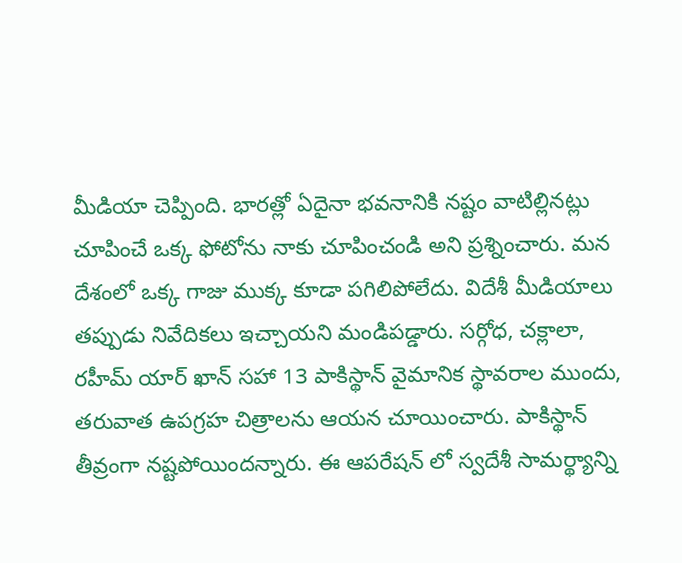మీడియా చెప్పింది. భారత్లో ఏదైనా భవనానికి నష్టం వాటిల్లినట్లు చూపించే ఒక్క ఫోటోను నాకు చూపించండి అని ప్రశ్నించారు. మన దేశంలో ఒక్క గాజు ముక్క కూడా పగిలిపోలేదు. విదేశీ మీడియాలు తప్పుడు నివేదికలు ఇచ్చాయని మండిపడ్డారు. సర్గోధ, చక్లాలా, రహీమ్ యార్ ఖాన్ సహా 13 పాకిస్థాన్ వైమానిక స్థావరాల ముందు, తరువాత ఉపగ్రహ చిత్రాలను ఆయన చూయించారు. పాకిస్థాన్ తీవ్రంగా నష్టపోయిందన్నారు. ఈ ఆపరేషన్ లో స్వదేశీ సామర్థ్యాన్ని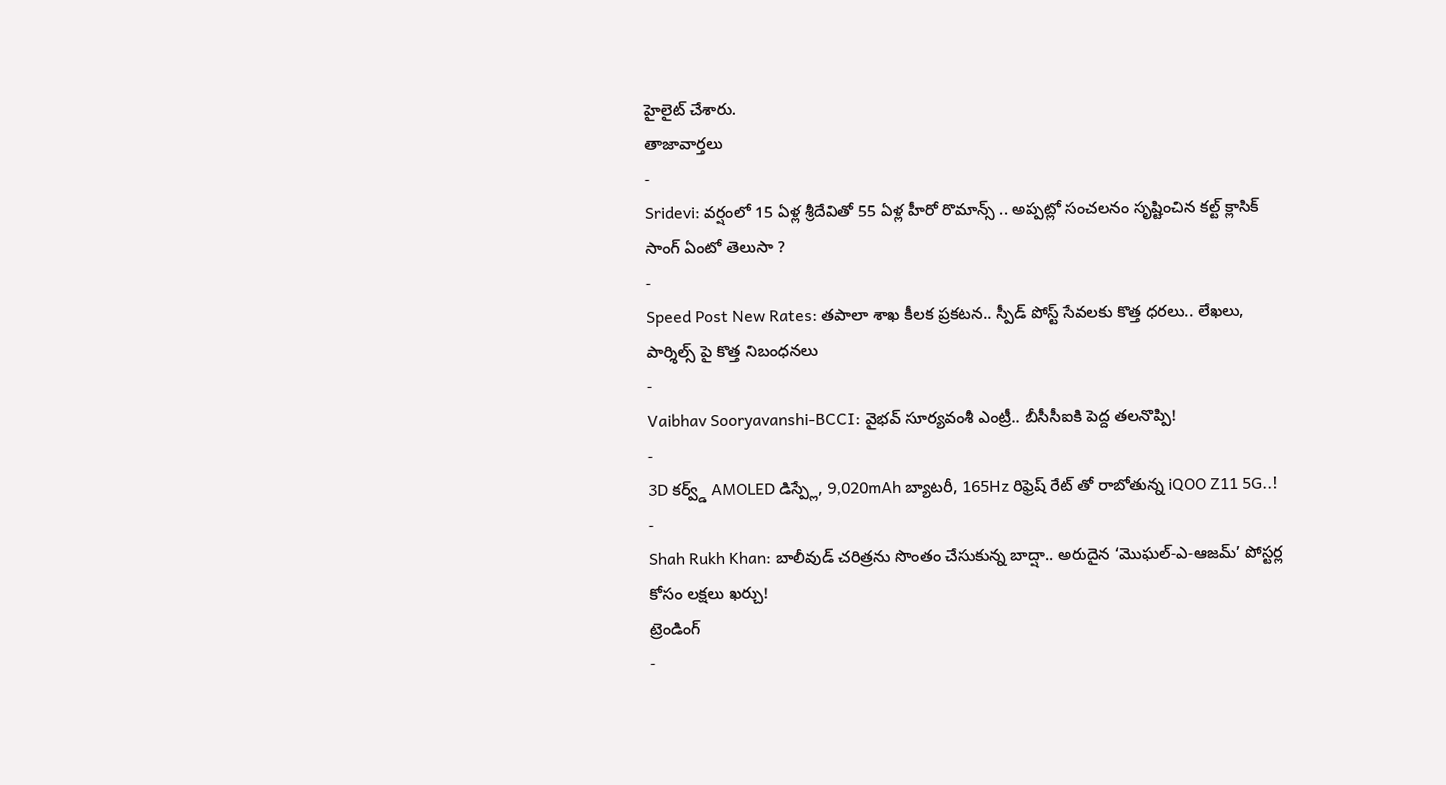హైలైట్ చేశారు.
తాజావార్తలు
-
Sridevi: వర్షంలో 15 ఏళ్ల శ్రీదేవితో 55 ఏళ్ల హీరో రొమాన్స్ .. అప్పట్లో సంచలనం సృష్టించిన కల్ట్ క్లాసిక్ సాంగ్ ఏంటో తెలుసా ?
-
Speed Post New Rates: తపాలా శాఖ కీలక ప్రకటన.. స్పీడ్ పోస్ట్ సేవలకు కొత్త ధరలు.. లేఖలు, పార్శిల్స్ పై కొత్త నిబంధనలు
-
Vaibhav Sooryavanshi-BCCI: వైభవ్ సూర్యవంశీ ఎంట్రీ.. బీసీసీఐకి పెద్ద తలనొప్పి!
-
3D కర్వ్డ్ AMOLED డిస్ప్లే, 9,020mAh బ్యాటరీ, 165Hz రిఫ్రెష్ రేట్ తో రాబోతున్న iQOO Z11 5G..!
-
Shah Rukh Khan: బాలీవుడ్ చరిత్రను సొంతం చేసుకున్న బాద్షా.. అరుదైన ‘మొఘల్-ఎ-ఆజమ్’ పోస్టర్ల కోసం లక్షలు ఖర్చు!
ట్రెండింగ్
-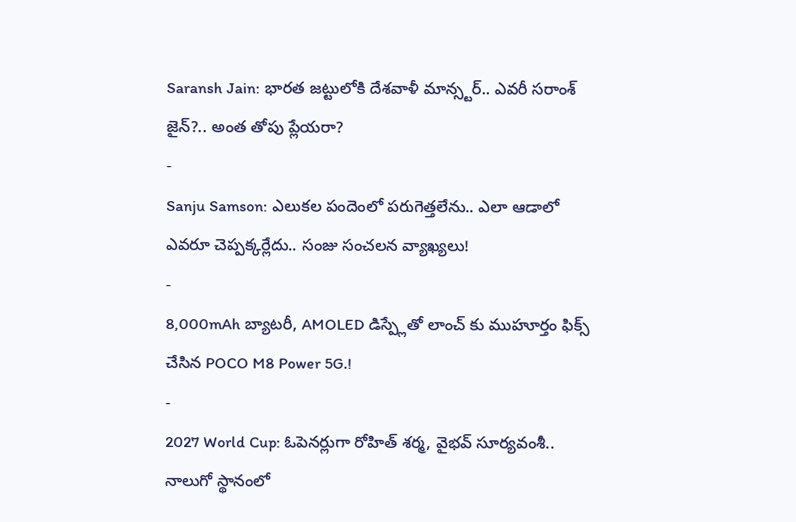Saransh Jain: భారత జట్టులోకి దేశవాళీ మాన్స్టర్.. ఎవరీ సరాంశ్ జైన్?.. అంత తోపు ప్లేయరా?
-
Sanju Samson: ఎలుకల పందెంలో పరుగెత్తలేను.. ఎలా ఆడాలో ఎవరూ చెప్పక్కర్లేదు.. సంజు సంచలన వ్యాఖ్యలు!
-
8,000mAh బ్యాటరీ, AMOLED డిస్ప్లేతో లాంచ్ కు ముహూర్తం ఫిక్స్ చేసిన POCO M8 Power 5G.!
-
2027 World Cup: ఓపెనర్లుగా రోహిత్ శర్మ, వైభవ్ సూర్యవంశీ.. నాలుగో స్థానంలో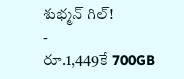శుభ్మన్ గిల్!
-
రూ.1,449కే 700GB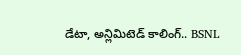డేటా, అన్లిమిటెడ్ కాలింగ్.. BSNL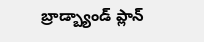బ్రాడ్బ్యాండ్ ప్లాన్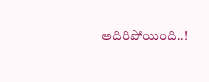అదిరిపోయింది..!